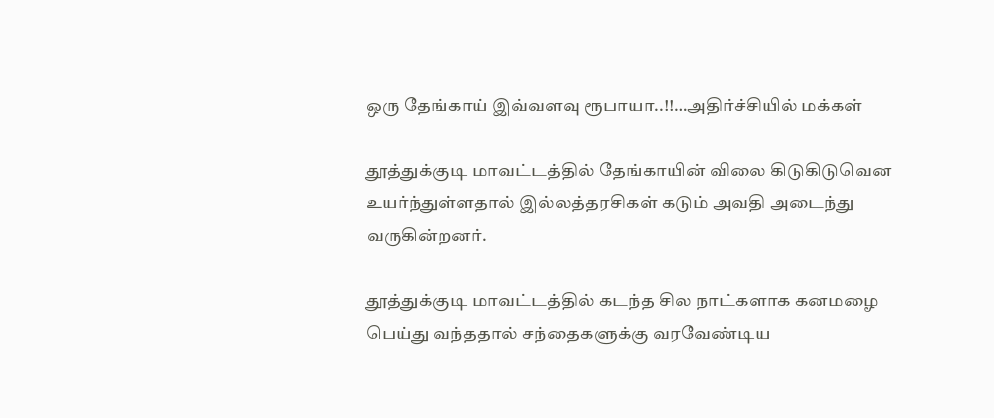ஒரு தேங்காய் இவ்வளவு ரூபாயா..!!…அதிர்ச்சியில் மக்கள்

தூத்துக்குடி மாவட்டத்தில் தேங்காயின் விலை கிடுகிடுவென உயர்ந்துள்ளதால் இல்லத்தரசிகள் கடும் அவதி அடைந்து வருகின்றனர்.

தூத்துக்குடி மாவட்டத்தில் கடந்த சில நாட்களாக கனமழை பெய்து வந்ததால் சந்தைகளுக்கு வரவேண்டிய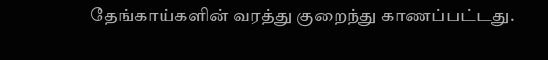தேங்காய்களின் வரத்து குறைந்து காணப்பட்டது.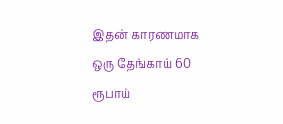இதன் காரணமாக ஒரு தேங்காய் 60 ரூபாய்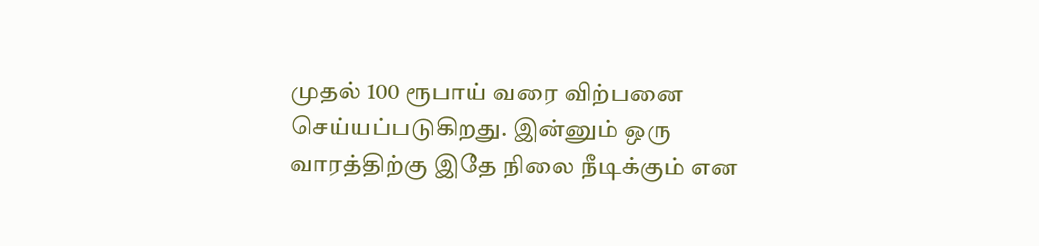முதல் 100 ரூபாய் வரை விற்பனை செய்யப்படுகிறது. இன்னும் ஒரு வாரத்திற்கு இதே நிலை நீடிக்கும் என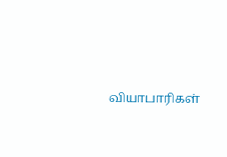வியாபாரிகள்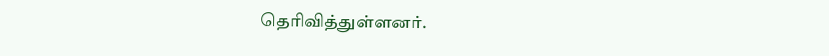தெரிவித்துள்ளனர்.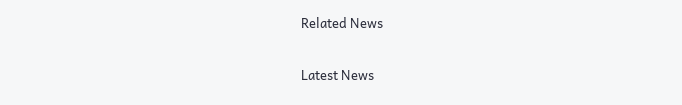Related News

Latest News